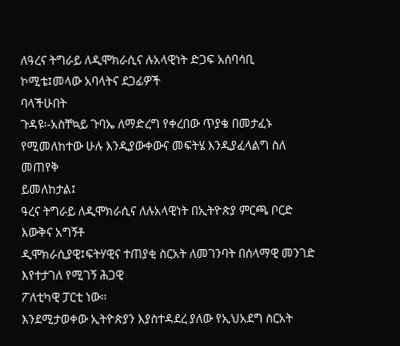ለዓረና ትግራይ ለዲሞክራሲና ሉአላዊነት ድጋፍ አሰባሳቢ
ኮሚቴ፤መላው አባላትና ደጋፊዎች
ባላችሁበት
ጉዳዩ፡-አስቸኳይ ጉባኤ ለማድረግ የቀረበው ጥያቄ በመታፈኑ
የሚመለከተው ሁሉ እንዲያውቀውና መፍትሄ እንዲያፈላልግ ስለ መጠየቅ
ይመለከታል፤
ዓረና ትግራይ ለዲሞክራሲና ለሉአላዊነት በኢትዮጵያ ምርጫ ቦርድ እውቅና አግኝቶ
ዲሞክራሲያዊ፤ፍትሃዊና ተጠያቂ ስርአት ለመገንባት በሰላማዊ መንገድ እየተታገለ የሚገኝ ሕጋዊ
ፖለቲካዊ ፓርቲ ነው፡፡
እንደሚታወቀው ኢትዮጵያን እያስተዳደረ ያለው የኢህአደግ ስርአት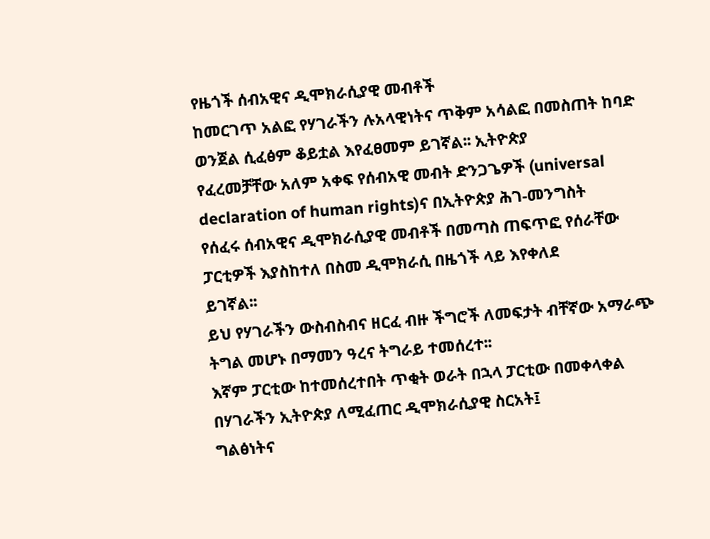የዜጎች ሰብአዊና ዲሞክራሲያዊ መብቶች
ከመርገጥ አልፎ የሃገራችን ሉአላዊነትና ጥቅም አሳልፎ በመስጠት ከባድ ወንጀል ሲፈፅም ቆይቷል እየፈፀመም ይገኛል፡፡ ኢትዮጵያ
የፈረመቻቸው አለም አቀፍ የሰብአዊ መብት ድንጋጌዎች (universal declaration of human rights)ና በኢትዮጵያ ሕገ-መንግስት
የሰፈሩ ሰብአዊና ዲሞክራሲያዊ መብቶች በመጣስ ጠፍጥፎ የሰራቸው ፓርቲዎች እያስከተለ በስመ ዲሞክራሲ በዜጎች ላይ እየቀለደ
ይገኛል፡፡
ይህ የሃገራችን ውስብስብና ዘርፈ ብዙ ችግሮች ለመፍታት ብቸኛው አማራጭ ትግል መሆኑ በማመን ዓረና ትግራይ ተመሰረተ፡፡
እኛም ፓርቲው ከተመሰረተበት ጥቂት ወራት በኋላ ፓርቲው በመቀላቀል በሃገራችን ኢትዮጵያ ለሚፈጠር ዲሞክራሲያዊ ስርአት፤
ግልፅነትና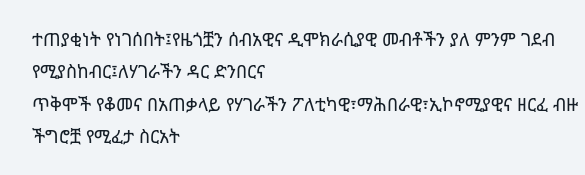ተጠያቂነት የነገሰበት፤የዜጎቿን ሰብአዊና ዲሞክራሲያዊ መብቶችን ያለ ምንም ገደብ የሚያስከብር፤ለሃገራችን ዳር ድንበርና
ጥቅሞች የቆመና በአጠቃላይ የሃገራችን ፖለቲካዊ፣ማሕበራዊ፣ኢኮኖሚያዊና ዘርፈ ብዙ ችግሮቿ የሚፈታ ስርአት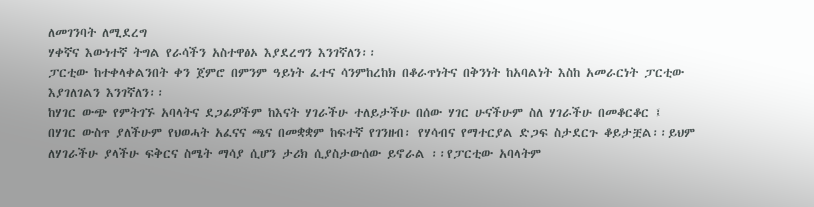ለመገንባት ለሚደረግ
ሃቀኛና እውነተኛ ትግል የራሳችን አስተዋፅኦ እያደረግን እንገኛለን፡፡
ፓርቲው ከተቀላቀልንበት ቀን ጀምሮ በምንም ዓይነት ፈተና ሳንምከረከክ በቆራጥነትና በቅንነት ከአባልነት እስከ አመራርነት ፓርቲው
እያገለገልን እንገኛለን፡፡
ከሃገር ውጭ የምትገኙ አባላትና ደጋፊዎችም ከእናት ሃገራችሁ ተለይታችሁ በሰው ሃገር ሁናችሁም ስለ ሃገራችሁ በመቆርቆር ፤
በሃገር ውስጥ ያለችሁም የህወሓት አፈናና ጫና በመቋቋም ከፍተኛ የገንዘብ፡ የሃሳብና የማተርያል ድጋፍ ስታደርጉ ቆይታቿል፡፡ይህም
ለሃገራችሁ ያላችሁ ፍቅርና ስሜት ማሳያ ሲሆን ታሪክ ሲያስታውሰው ይኖራል ፡፡የፓርቲው አባላትም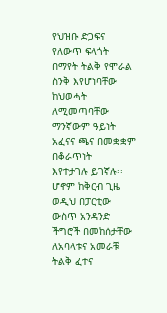የህዝቡ ድጋፍና የለውጥ ፍላጎት
በማየት ትልቅ የሞራል ስንቅ እየሆነባቸው ከህወሓት ለሚመጣባቸው ማንኛውም ዓይነት አፈናና ጫና በመቋቋም በቆራጥነት
እየተታገሉ ይገኛሉ፡፡
ሆኖም ከቅርብ ጊዜ ወዲህ በፓርቲው ውስጥ አንዳንድ ችግሮች በመከሰታቸው ለአባላቱና አመራቹ ትልቅ ፈተና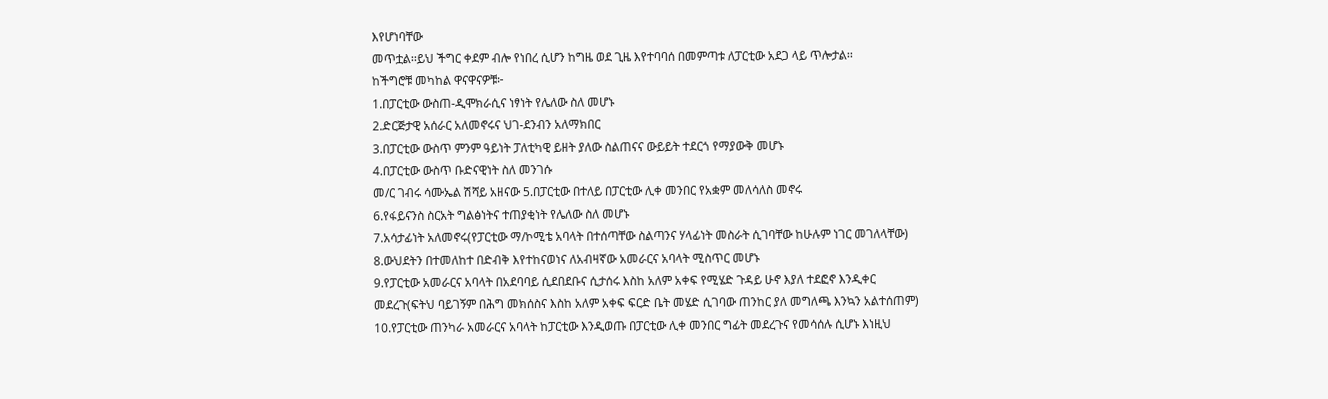እየሆነባቸው
መጥቷል፡፡ይህ ችግር ቀደም ብሎ የነበረ ሲሆን ከግዜ ወደ ጊዜ እየተባባሰ በመምጣቱ ለፓርቲው አደጋ ላይ ጥሎታል፡፡
ከችግሮቹ መካከል ዋናዋናዎቹ፦
1.በፓርቲው ውስጠ-ዲሞክራሲና ነፃነት የሌለው ስለ መሆኑ
2.ድርጅታዊ አሰራር አለመኖሩና ህገ-ደንብን አለማክበር
3.በፓርቲው ውስጥ ምንም ዓይነት ፓለቲካዊ ይዘት ያለው ስልጠናና ውይይት ተደርጎ የማያውቅ መሆኑ
4.በፓርቲው ውስጥ ቡድናዊነት ስለ መንገሱ
መ/ር ገብሩ ሳሙኤል ሽሻይ አዘናው 5.በፓርቲው በተለይ በፓርቲው ሊቀ መንበር የአቋም መለሳለስ መኖሩ
6.የፋይናንስ ስርአት ግልፅነትና ተጠያቂነት የሌለው ስለ መሆኑ
7.አሳታፊነት አለመኖሩ(የፓርቲው ማ/ኮሚቴ አባላት በተሰጣቸው ስልጣንና ሃላፊነት መስራት ሲገባቸው ከሁሉም ነገር መገለላቸው)
8.ውህደትን በተመለከተ በድብቅ እየተከናወነና ለአብዛኛው አመራርና አባላት ሚስጥር መሆኑ
9.የፓርቲው አመራርና አባላት በአደባባይ ሲደበደቡና ሲታሰሩ እስከ አለም አቀፍ የሚሄድ ጉዳይ ሁኖ እያለ ተደፎኖ እንዲቀር
መደረጉ(ፍትህ ባይገኝም በሕግ መክሰስና እስከ አለም አቀፍ ፍርድ ቤት መሄድ ሲገባው ጠንከር ያለ መግለጫ እንኳን አልተሰጠም)
10.የፓርቲው ጠንካራ አመራርና አባላት ከፓርቲው እንዲወጡ በፓርቲው ሊቀ መንበር ግፊት መደረጉና የመሳሰሉ ሲሆኑ እነዚህ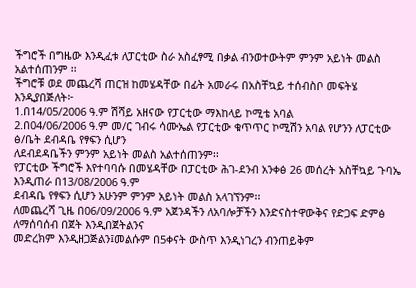ችግሮች በግዜው እንዲፈቱ ለፓርቲው ስራ አስፈፃሚ በቃል ብንወተውትም ምንም አይነት መልስ አልተሰጠንም ፡፡
ችግሮቹ ወደ መጨረሻ ጠርዝ ከመሄዳቸው በፊት አመራሩ በአስቸኳይ ተሰብስቦ መፍትሄ እንዲያበጅለት፦
1.በ14/05/2006 ዓ.ም ሽሻይ አዘናው የፓርቲው ማእከላይ ኮሚቴ አባል
2.በ04/06/2006 ዓ.ም መ/ር ገብሩ ሳሙኤል የፓርቲው ቁጥጥር ኮሚሽን አባል የሆንን ለፓርቲው ፅ/ቤት ደብዳቤ የፃፍን ሲሆን
ለደብደዳቤችን ምንም አይነት መልስ አልተሰጠንም፡፡
የፓርቲው ችግሮች እየተባባሱ በመሄዳቸው በፓርቲው ሕገ-ደንብ አንቀፅ 26 መሰረት አስቸኳይ ጉባኤ እንዲጠራ በ13/08/2006 ዓ.ም
ደብዳቤ የፃፍን ሲሆን አሁንም ምንም አይነት መልስ አላገኘንም፡፡
ለመጨረሻ ጊዜ በ06/09/2006 ዓ.ም አጀንዳችን ለአባሎቻችን እንድናስተዋውቅና የድጋፍ ድምፅ ለማሰባሰብ በጀት እንዲበጀትልንና
መድረክም እንዲዘጋጅልን፤መልሱም በ5ቀናት ውስጥ እንዲነገረን ብንጠይቅም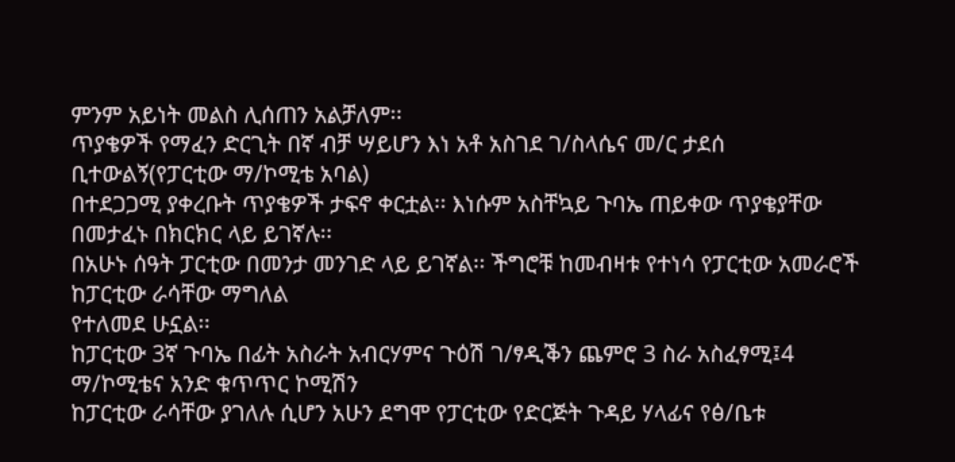ምንም አይነት መልስ ሊሰጠን አልቻለም፡፡
ጥያቄዎች የማፈን ድርጊት በኛ ብቻ ሣይሆን እነ አቶ አስገደ ገ/ስላሴና መ/ር ታደሰ ቢተውልኝ(የፓርቲው ማ/ኮሚቴ አባል)
በተደጋጋሚ ያቀረቡት ጥያቄዎች ታፍኖ ቀርቷል፡፡ እነሱም አስቸኳይ ጉባኤ ጠይቀው ጥያቄያቸው በመታፈኑ በክርክር ላይ ይገኛሉ፡፡
በአሁኑ ሰዓት ፓርቲው በመንታ መንገድ ላይ ይገኛል፡፡ ችግሮቹ ከመብዛቱ የተነሳ የፓርቲው አመራሮች ከፓርቲው ራሳቸው ማግለል
የተለመደ ሁኗል፡፡
ከፓርቲው 3ኛ ጉባኤ በፊት አስራት አብርሃምና ጉዕሽ ገ/ፃዲቕን ጨምሮ 3 ስራ አስፈፃሚ፤4 ማ/ኮሚቴና አንድ ቁጥጥር ኮሚሽን
ከፓርቲው ራሳቸው ያገለሉ ሲሆን አሁን ደግሞ የፓርቲው የድርጅት ጉዳይ ሃላፊና የፅ/ቤቱ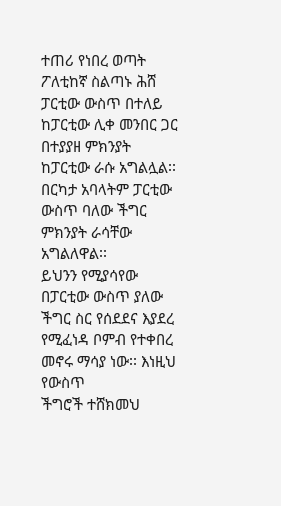ተጠሪ የነበረ ወጣት ፖለቲከኛ ስልጣኑ ሕሸ
ፓርቲው ውስጥ በተለይ ከፓርቲው ሊቀ መንበር ጋር በተያያዘ ምክንያት ከፓርቲው ራሱ አግልሏል፡፡ በርካታ አባላትም ፓርቲው
ውስጥ ባለው ችግር ምክንያት ራሳቸው አግልለዋል፡፡
ይህንን የሚያሳየው በፓርቲው ውስጥ ያለው ችግር ስር የሰደደና እያደረ የሚፈነዳ ቦምብ የተቀበረ መኖሩ ማሳያ ነው፡፡ እነዚህ የውስጥ
ችግሮች ተሸክመህ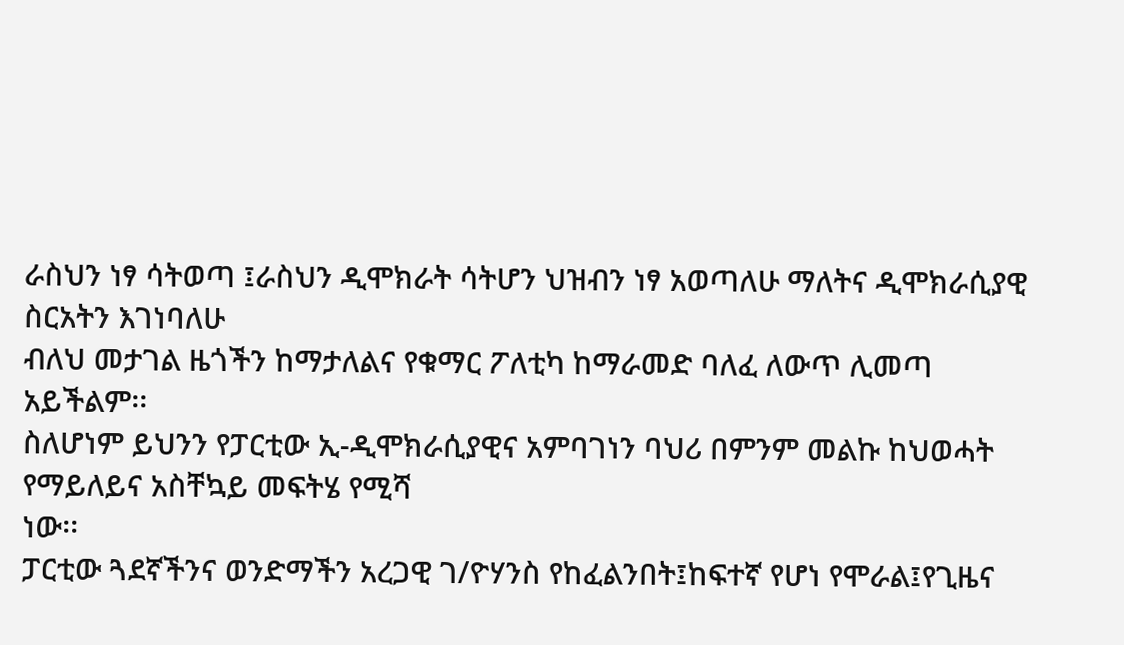ራስህን ነፃ ሳትወጣ ፤ራስህን ዲሞክራት ሳትሆን ህዝብን ነፃ አወጣለሁ ማለትና ዲሞክራሲያዊ ስርአትን እገነባለሁ
ብለህ መታገል ዜጎችን ከማታለልና የቁማር ፖለቲካ ከማራመድ ባለፈ ለውጥ ሊመጣ አይችልም፡፡
ስለሆነም ይህንን የፓርቲው ኢ-ዲሞክራሲያዊና አምባገነን ባህሪ በምንም መልኩ ከህወሓት የማይለይና አስቸኳይ መፍትሄ የሚሻ
ነው፡፡
ፓርቲው ጓደኛችንና ወንድማችን አረጋዊ ገ/ዮሃንስ የከፈልንበት፤ከፍተኛ የሆነ የሞራል፤የጊዜና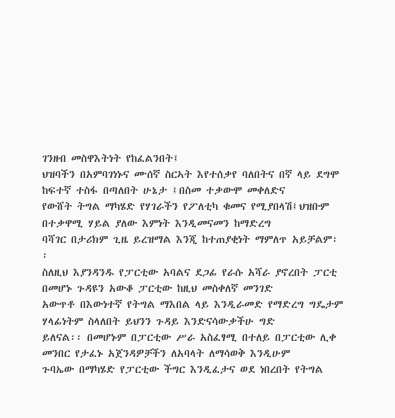ገንዘብ መስዋእትነት የከፈልንበት፤
ህዝባችን በአምባገነኑና ሙሰኛ ስርኣት እየተሰቃየ ባለበትና በኛ ላይ ደግሞ ከፍተኛ ተስፋ በጣለበት ሁኔታ ፤በስመ ተቃውሞ መቀለድና
የውሸት ትግል ማካሄድ የሃገራችን የፖለቲካ ቁመና የሚያበላሽ፤ህዝቡም በተቃዋሚ ሃይል ያለው እምነት እንዲመናመን ከማድረግ
ባሻገር በታሪክም ጊዜ ይረዝማል እንጂ ከተጠያቂነት ማምለጥ አይቻልም፡፡
ስለዚህ እያንዳንዱ የፓርቲው አባልና ደጋፊ የራሱ አሻራ ያኖረበት ፓርቲ በመሆኑ ጉዳዩን አውቆ ፓርቲው ከዚህ መስቀለኛ መንገድ
አውጥቶ በእውነተኛ የትግል ማእበል ላይ እንዲራመድ የማድረግ ግዴታም ሃላፊነትም ስላለበት ይህንን ጉዳይ እንድናሳውቃችሁ ግድ
ይለናል፡፡ በመሆኑም በፓርቲው ሥራ አስፈፃሚ በተለይ በፓርቲው ሊቀ መንበር የታፈኑ አጀንዳዎቻችን ለአባላት ለማሳወቅ እንዲሁም
ጉባኤው በማካሄድ የፓርቲው ችግር እንዲፈታና ወደ ነበረበት የትግል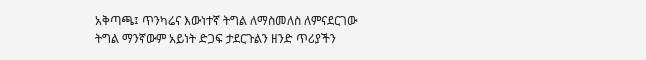አቅጣጫ፤ ጥንካሬና እውነተኛ ትግል ለማስመለስ ለምናደርገው
ትግል ማንኛውም አይነት ድጋፍ ታደርጉልን ዘንድ ጥሪያችን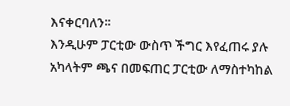እናቀርባለን፡፡
እንዲሁም ፓርቲው ውስጥ ችግር እየፈጠሩ ያሉ አካላትም ጫና በመፍጠር ፓርቲው ለማስተካከል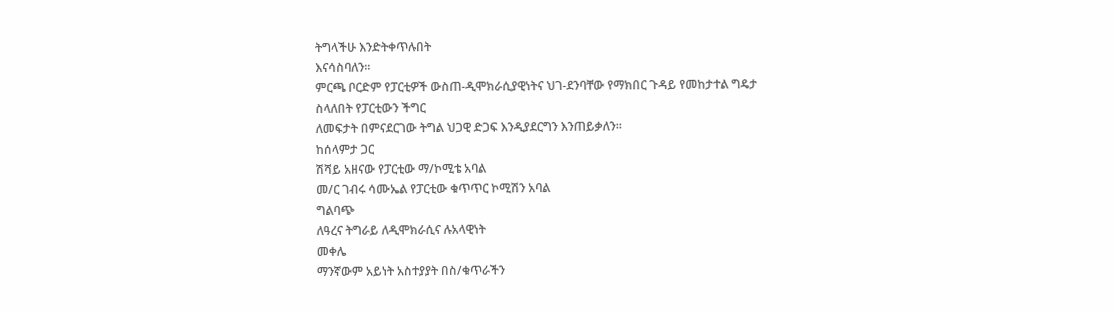ትግላችሁ እንድትቀጥሉበት
እናሳስባለን፡፡
ምርጫ ቦርድም የፓርቲዎች ውስጠ-ዲሞክራሲያዊነትና ህገ-ደንባቸው የማክበር ጉዳይ የመከታተል ግዴታ ስላለበት የፓርቲውን ችግር
ለመፍታት በምናደርገው ትግል ህጋዊ ድጋፍ እንዲያደርግን እንጠይቃለን፡፡
ከሰላምታ ጋር
ሽሻይ አዘናው የፓርቲው ማ/ኮሚቴ አባል
መ/ር ገብሩ ሳሙኤል የፓርቲው ቁጥጥር ኮሚሽን አባል
ግልባጭ
ለዓረና ትግራይ ለዲሞክራሲና ሉአላዊነት
መቀሌ
ማንኛውም አይነት አስተያያት በስ/ቁጥራችን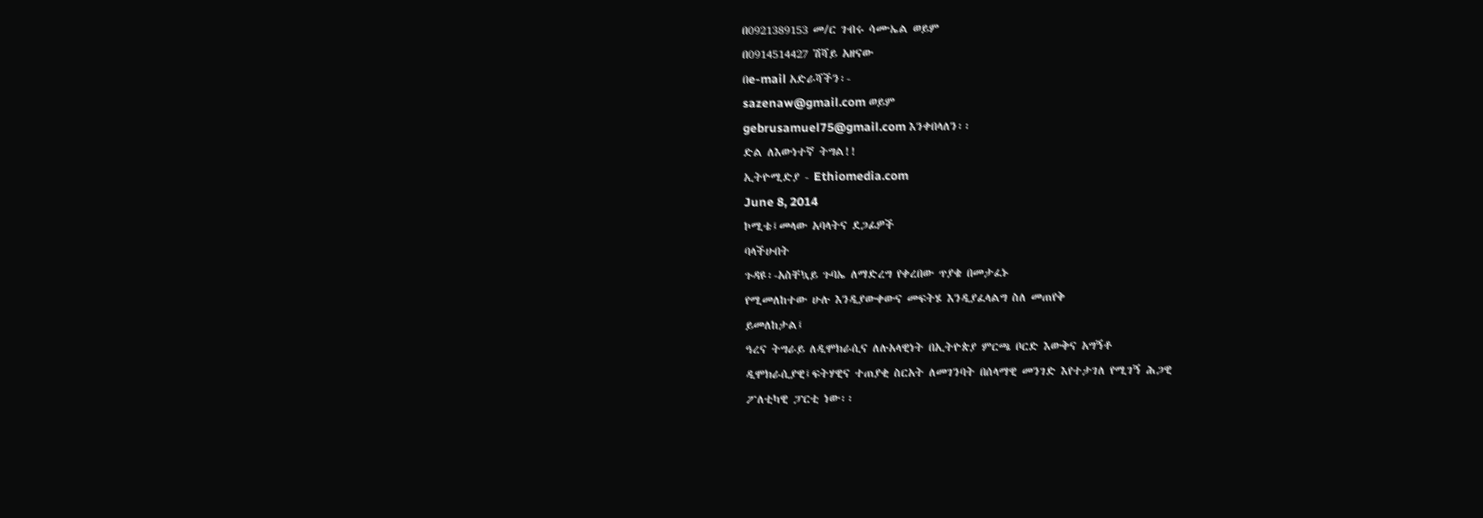በ0921389153 መ/ር ገብሩ ሳሙኤል ወይም
በ0914514427 ሽሻይ አዘናው
በe-mail አድራሻችን፡-
sazenaw@gmail.com ወይም
gebrusamuel75@gmail.com እንቀበላለን፡፡
ድል ለእውነተኛ ትግል!!
ኢትዮሚድያ - Ethiomedia.com
June 8, 2014
ኮሚቴ፤መላው አባላትና ደጋፊዎች
ባላችሁበት
ጉዳዩ፡-አስቸኳይ ጉባኤ ለማድረግ የቀረበው ጥያቄ በመታፈኑ
የሚመለከተው ሁሉ እንዲያውቀውና መፍትሄ እንዲያፈላልግ ስለ መጠየቅ
ይመለከታል፤
ዓረና ትግራይ ለዲሞክራሲና ለሉአላዊነት በኢትዮጵያ ምርጫ ቦርድ እውቅና አግኝቶ
ዲሞክራሲያዊ፤ፍትሃዊና ተጠያቂ ስርአት ለመገንባት በሰላማዊ መንገድ እየተታገለ የሚገኝ ሕጋዊ
ፖለቲካዊ ፓርቲ ነው፡፡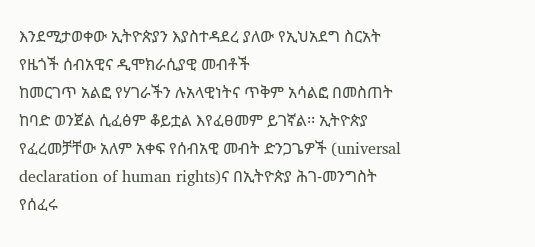እንደሚታወቀው ኢትዮጵያን እያስተዳደረ ያለው የኢህአደግ ስርአት የዜጎች ሰብአዊና ዲሞክራሲያዊ መብቶች
ከመርገጥ አልፎ የሃገራችን ሉአላዊነትና ጥቅም አሳልፎ በመስጠት ከባድ ወንጀል ሲፈፅም ቆይቷል እየፈፀመም ይገኛል፡፡ ኢትዮጵያ
የፈረመቻቸው አለም አቀፍ የሰብአዊ መብት ድንጋጌዎች (universal declaration of human rights)ና በኢትዮጵያ ሕገ-መንግስት
የሰፈሩ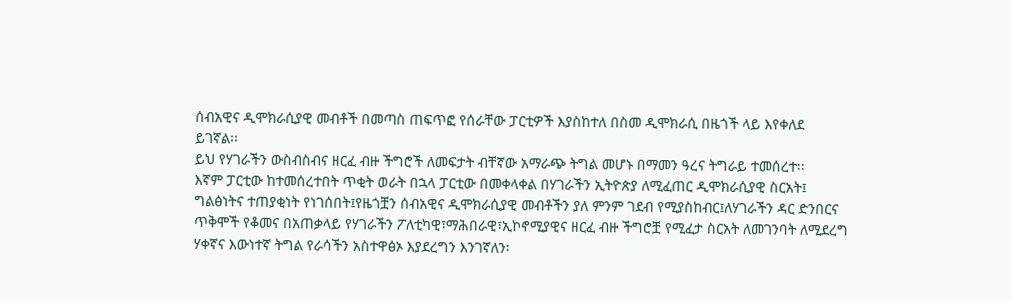ሰብአዊና ዲሞክራሲያዊ መብቶች በመጣስ ጠፍጥፎ የሰራቸው ፓርቲዎች እያስከተለ በስመ ዲሞክራሲ በዜጎች ላይ እየቀለደ
ይገኛል፡፡
ይህ የሃገራችን ውስብስብና ዘርፈ ብዙ ችግሮች ለመፍታት ብቸኛው አማራጭ ትግል መሆኑ በማመን ዓረና ትግራይ ተመሰረተ፡፡
እኛም ፓርቲው ከተመሰረተበት ጥቂት ወራት በኋላ ፓርቲው በመቀላቀል በሃገራችን ኢትዮጵያ ለሚፈጠር ዲሞክራሲያዊ ስርአት፤
ግልፅነትና ተጠያቂነት የነገሰበት፤የዜጎቿን ሰብአዊና ዲሞክራሲያዊ መብቶችን ያለ ምንም ገደብ የሚያስከብር፤ለሃገራችን ዳር ድንበርና
ጥቅሞች የቆመና በአጠቃላይ የሃገራችን ፖለቲካዊ፣ማሕበራዊ፣ኢኮኖሚያዊና ዘርፈ ብዙ ችግሮቿ የሚፈታ ስርአት ለመገንባት ለሚደረግ
ሃቀኛና እውነተኛ ትግል የራሳችን አስተዋፅኦ እያደረግን እንገኛለን፡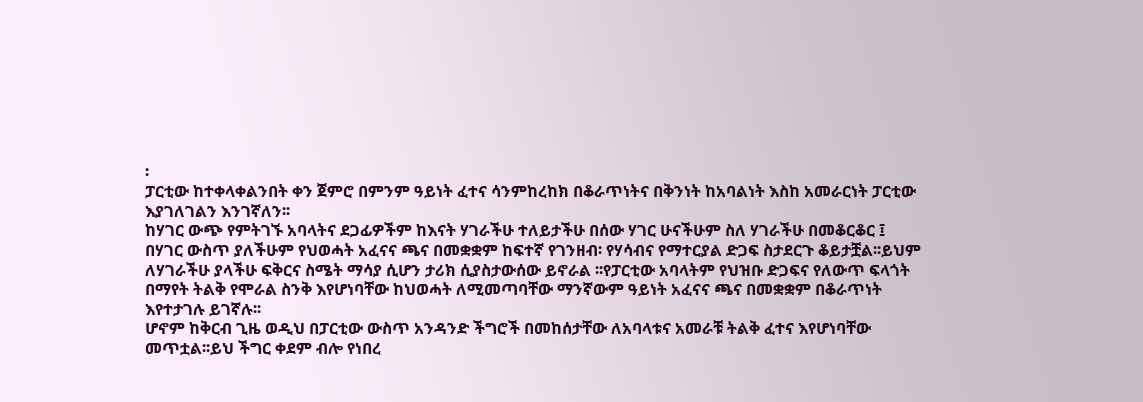፡
ፓርቲው ከተቀላቀልንበት ቀን ጀምሮ በምንም ዓይነት ፈተና ሳንምከረከክ በቆራጥነትና በቅንነት ከአባልነት እስከ አመራርነት ፓርቲው
እያገለገልን እንገኛለን፡፡
ከሃገር ውጭ የምትገኙ አባላትና ደጋፊዎችም ከእናት ሃገራችሁ ተለይታችሁ በሰው ሃገር ሁናችሁም ስለ ሃገራችሁ በመቆርቆር ፤
በሃገር ውስጥ ያለችሁም የህወሓት አፈናና ጫና በመቋቋም ከፍተኛ የገንዘብ፡ የሃሳብና የማተርያል ድጋፍ ስታደርጉ ቆይታቿል፡፡ይህም
ለሃገራችሁ ያላችሁ ፍቅርና ስሜት ማሳያ ሲሆን ታሪክ ሲያስታውሰው ይኖራል ፡፡የፓርቲው አባላትም የህዝቡ ድጋፍና የለውጥ ፍላጎት
በማየት ትልቅ የሞራል ስንቅ እየሆነባቸው ከህወሓት ለሚመጣባቸው ማንኛውም ዓይነት አፈናና ጫና በመቋቋም በቆራጥነት
እየተታገሉ ይገኛሉ፡፡
ሆኖም ከቅርብ ጊዜ ወዲህ በፓርቲው ውስጥ አንዳንድ ችግሮች በመከሰታቸው ለአባላቱና አመራቹ ትልቅ ፈተና እየሆነባቸው
መጥቷል፡፡ይህ ችግር ቀደም ብሎ የነበረ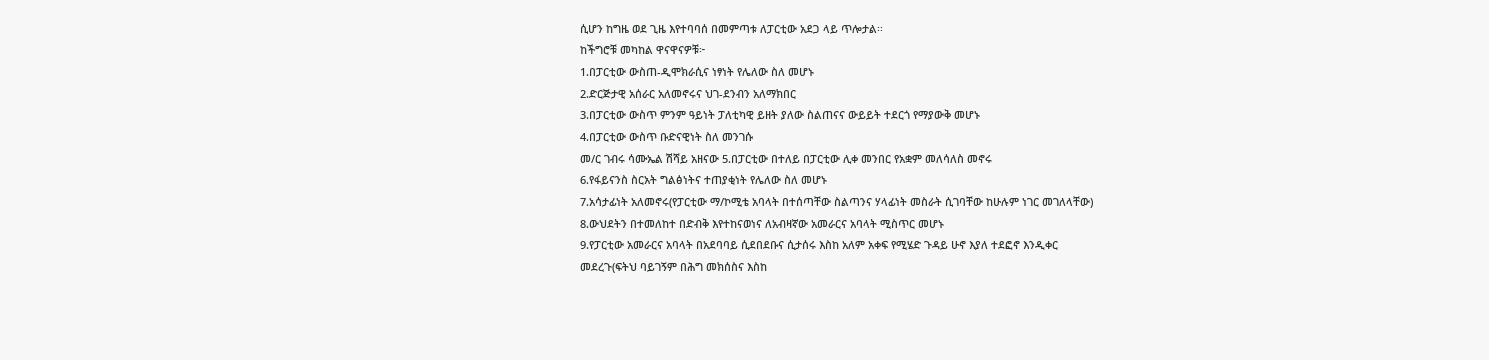ሲሆን ከግዜ ወደ ጊዜ እየተባባሰ በመምጣቱ ለፓርቲው አደጋ ላይ ጥሎታል፡፡
ከችግሮቹ መካከል ዋናዋናዎቹ፦
1.በፓርቲው ውስጠ-ዲሞክራሲና ነፃነት የሌለው ስለ መሆኑ
2.ድርጅታዊ አሰራር አለመኖሩና ህገ-ደንብን አለማክበር
3.በፓርቲው ውስጥ ምንም ዓይነት ፓለቲካዊ ይዘት ያለው ስልጠናና ውይይት ተደርጎ የማያውቅ መሆኑ
4.በፓርቲው ውስጥ ቡድናዊነት ስለ መንገሱ
መ/ር ገብሩ ሳሙኤል ሽሻይ አዘናው 5.በፓርቲው በተለይ በፓርቲው ሊቀ መንበር የአቋም መለሳለስ መኖሩ
6.የፋይናንስ ስርአት ግልፅነትና ተጠያቂነት የሌለው ስለ መሆኑ
7.አሳታፊነት አለመኖሩ(የፓርቲው ማ/ኮሚቴ አባላት በተሰጣቸው ስልጣንና ሃላፊነት መስራት ሲገባቸው ከሁሉም ነገር መገለላቸው)
8.ውህደትን በተመለከተ በድብቅ እየተከናወነና ለአብዛኛው አመራርና አባላት ሚስጥር መሆኑ
9.የፓርቲው አመራርና አባላት በአደባባይ ሲደበደቡና ሲታሰሩ እስከ አለም አቀፍ የሚሄድ ጉዳይ ሁኖ እያለ ተደፎኖ እንዲቀር
መደረጉ(ፍትህ ባይገኝም በሕግ መክሰስና እስከ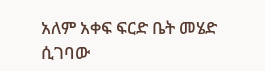አለም አቀፍ ፍርድ ቤት መሄድ ሲገባው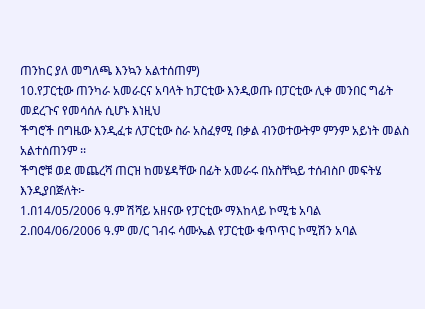ጠንከር ያለ መግለጫ እንኳን አልተሰጠም)
10.የፓርቲው ጠንካራ አመራርና አባላት ከፓርቲው እንዲወጡ በፓርቲው ሊቀ መንበር ግፊት መደረጉና የመሳሰሉ ሲሆኑ እነዚህ
ችግሮች በግዜው እንዲፈቱ ለፓርቲው ስራ አስፈፃሚ በቃል ብንወተውትም ምንም አይነት መልስ አልተሰጠንም ፡፡
ችግሮቹ ወደ መጨረሻ ጠርዝ ከመሄዳቸው በፊት አመራሩ በአስቸኳይ ተሰብስቦ መፍትሄ እንዲያበጅለት፦
1.በ14/05/2006 ዓ.ም ሽሻይ አዘናው የፓርቲው ማእከላይ ኮሚቴ አባል
2.በ04/06/2006 ዓ.ም መ/ር ገብሩ ሳሙኤል የፓርቲው ቁጥጥር ኮሚሽን አባል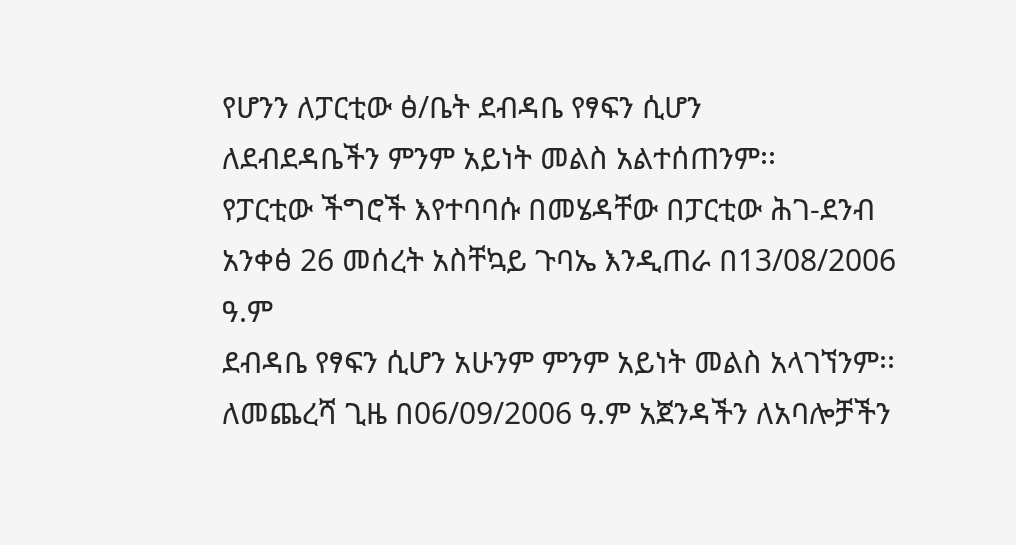የሆንን ለፓርቲው ፅ/ቤት ደብዳቤ የፃፍን ሲሆን
ለደብደዳቤችን ምንም አይነት መልስ አልተሰጠንም፡፡
የፓርቲው ችግሮች እየተባባሱ በመሄዳቸው በፓርቲው ሕገ-ደንብ አንቀፅ 26 መሰረት አስቸኳይ ጉባኤ እንዲጠራ በ13/08/2006 ዓ.ም
ደብዳቤ የፃፍን ሲሆን አሁንም ምንም አይነት መልስ አላገኘንም፡፡
ለመጨረሻ ጊዜ በ06/09/2006 ዓ.ም አጀንዳችን ለአባሎቻችን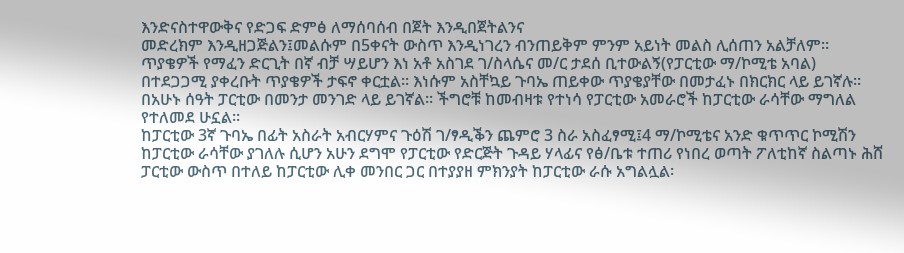እንድናስተዋውቅና የድጋፍ ድምፅ ለማሰባሰብ በጀት እንዲበጀትልንና
መድረክም እንዲዘጋጅልን፤መልሱም በ5ቀናት ውስጥ እንዲነገረን ብንጠይቅም ምንም አይነት መልስ ሊሰጠን አልቻለም፡፡
ጥያቄዎች የማፈን ድርጊት በኛ ብቻ ሣይሆን እነ አቶ አስገደ ገ/ስላሴና መ/ር ታደሰ ቢተውልኝ(የፓርቲው ማ/ኮሚቴ አባል)
በተደጋጋሚ ያቀረቡት ጥያቄዎች ታፍኖ ቀርቷል፡፡ እነሱም አስቸኳይ ጉባኤ ጠይቀው ጥያቄያቸው በመታፈኑ በክርክር ላይ ይገኛሉ፡፡
በአሁኑ ሰዓት ፓርቲው በመንታ መንገድ ላይ ይገኛል፡፡ ችግሮቹ ከመብዛቱ የተነሳ የፓርቲው አመራሮች ከፓርቲው ራሳቸው ማግለል
የተለመደ ሁኗል፡፡
ከፓርቲው 3ኛ ጉባኤ በፊት አስራት አብርሃምና ጉዕሽ ገ/ፃዲቕን ጨምሮ 3 ስራ አስፈፃሚ፤4 ማ/ኮሚቴና አንድ ቁጥጥር ኮሚሽን
ከፓርቲው ራሳቸው ያገለሉ ሲሆን አሁን ደግሞ የፓርቲው የድርጅት ጉዳይ ሃላፊና የፅ/ቤቱ ተጠሪ የነበረ ወጣት ፖለቲከኛ ስልጣኑ ሕሸ
ፓርቲው ውስጥ በተለይ ከፓርቲው ሊቀ መንበር ጋር በተያያዘ ምክንያት ከፓርቲው ራሱ አግልሏል፡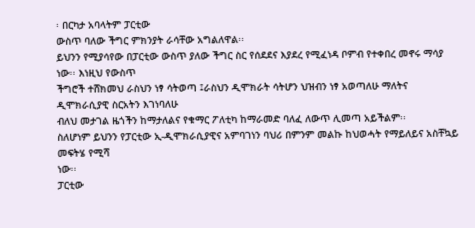፡ በርካታ አባላትም ፓርቲው
ውስጥ ባለው ችግር ምክንያት ራሳቸው አግልለዋል፡፡
ይህንን የሚያሳየው በፓርቲው ውስጥ ያለው ችግር ስር የሰደደና እያደረ የሚፈነዳ ቦምብ የተቀበረ መኖሩ ማሳያ ነው፡፡ እነዚህ የውስጥ
ችግሮች ተሸክመህ ራስህን ነፃ ሳትወጣ ፤ራስህን ዲሞክራት ሳትሆን ህዝብን ነፃ አወጣለሁ ማለትና ዲሞክራሲያዊ ስርአትን እገነባለሁ
ብለህ መታገል ዜጎችን ከማታለልና የቁማር ፖለቲካ ከማራመድ ባለፈ ለውጥ ሊመጣ አይችልም፡፡
ስለሆነም ይህንን የፓርቲው ኢ-ዲሞክራሲያዊና አምባገነን ባህሪ በምንም መልኩ ከህወሓት የማይለይና አስቸኳይ መፍትሄ የሚሻ
ነው፡፡
ፓርቲው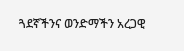ጓደኛችንና ወንድማችን አረጋዊ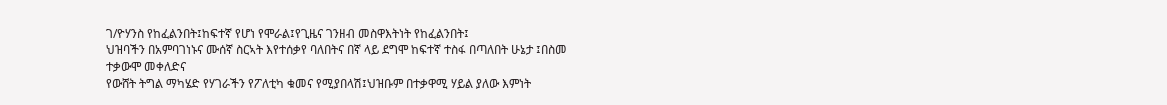ገ/ዮሃንስ የከፈልንበት፤ከፍተኛ የሆነ የሞራል፤የጊዜና ገንዘብ መስዋእትነት የከፈልንበት፤
ህዝባችን በአምባገነኑና ሙሰኛ ስርኣት እየተሰቃየ ባለበትና በኛ ላይ ደግሞ ከፍተኛ ተስፋ በጣለበት ሁኔታ ፤በስመ ተቃውሞ መቀለድና
የውሸት ትግል ማካሄድ የሃገራችን የፖለቲካ ቁመና የሚያበላሽ፤ህዝቡም በተቃዋሚ ሃይል ያለው እምነት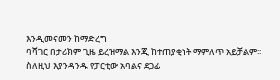እንዲመናመን ከማድረግ
ባሻገር በታሪክም ጊዜ ይረዝማል እንጂ ከተጠያቂነት ማምለጥ አይቻልም፡፡
ስለዚህ እያንዳንዱ የፓርቲው አባልና ደጋፊ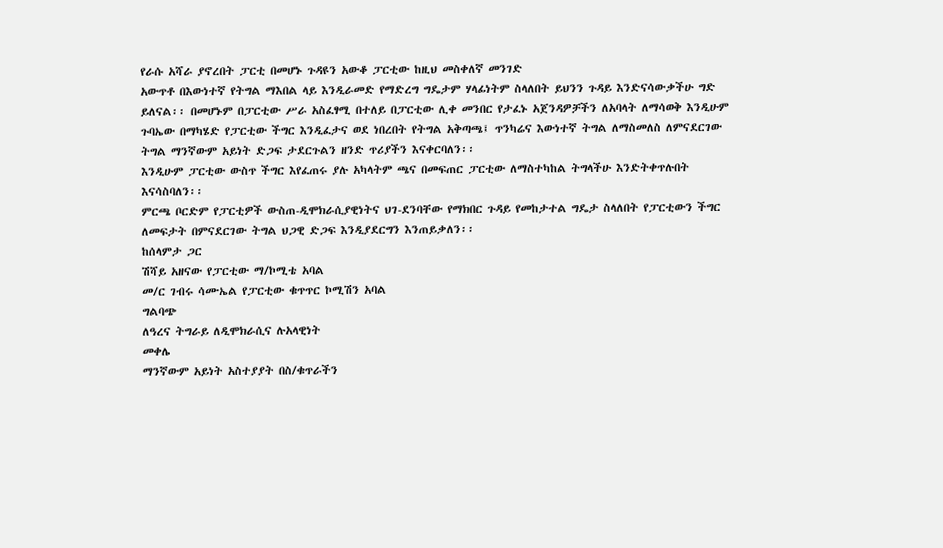የራሱ አሻራ ያኖረበት ፓርቲ በመሆኑ ጉዳዩን አውቆ ፓርቲው ከዚህ መስቀለኛ መንገድ
አውጥቶ በእውነተኛ የትግል ማእበል ላይ እንዲራመድ የማድረግ ግዴታም ሃላፊነትም ስላለበት ይህንን ጉዳይ እንድናሳውቃችሁ ግድ
ይለናል፡፡ በመሆኑም በፓርቲው ሥራ አስፈፃሚ በተለይ በፓርቲው ሊቀ መንበር የታፈኑ አጀንዳዎቻችን ለአባላት ለማሳወቅ እንዲሁም
ጉባኤው በማካሄድ የፓርቲው ችግር እንዲፈታና ወደ ነበረበት የትግል አቅጣጫ፤ ጥንካሬና እውነተኛ ትግል ለማስመለስ ለምናደርገው
ትግል ማንኛውም አይነት ድጋፍ ታደርጉልን ዘንድ ጥሪያችን እናቀርባለን፡፡
እንዲሁም ፓርቲው ውስጥ ችግር እየፈጠሩ ያሉ አካላትም ጫና በመፍጠር ፓርቲው ለማስተካከል ትግላችሁ እንድትቀጥሉበት
እናሳስባለን፡፡
ምርጫ ቦርድም የፓርቲዎች ውስጠ-ዲሞክራሲያዊነትና ህገ-ደንባቸው የማክበር ጉዳይ የመከታተል ግዴታ ስላለበት የፓርቲውን ችግር
ለመፍታት በምናደርገው ትግል ህጋዊ ድጋፍ እንዲያደርግን እንጠይቃለን፡፡
ከሰላምታ ጋር
ሽሻይ አዘናው የፓርቲው ማ/ኮሚቴ አባል
መ/ር ገብሩ ሳሙኤል የፓርቲው ቁጥጥር ኮሚሽን አባል
ግልባጭ
ለዓረና ትግራይ ለዲሞክራሲና ሉአላዊነት
መቀሌ
ማንኛውም አይነት አስተያያት በስ/ቁጥራችን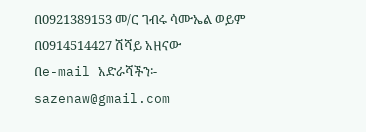በ0921389153 መ/ር ገብሩ ሳሙኤል ወይም
በ0914514427 ሽሻይ አዘናው
በe-mail አድራሻችን፡-
sazenaw@gmail.com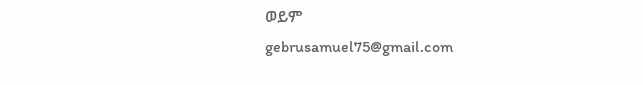ወይም
gebrusamuel75@gmail.com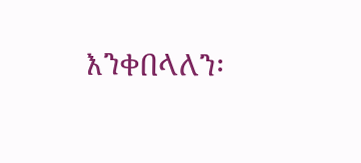እንቀበላለን፡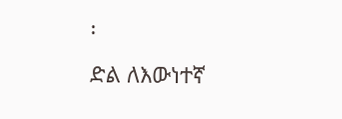፡
ድል ለእውነተኛ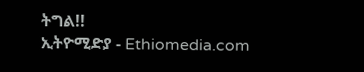ትግል!!
ኢትዮሚድያ - Ethiomedia.com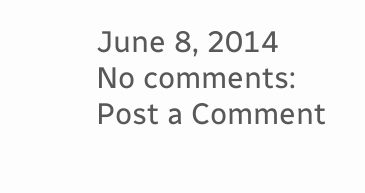June 8, 2014
No comments:
Post a Comment